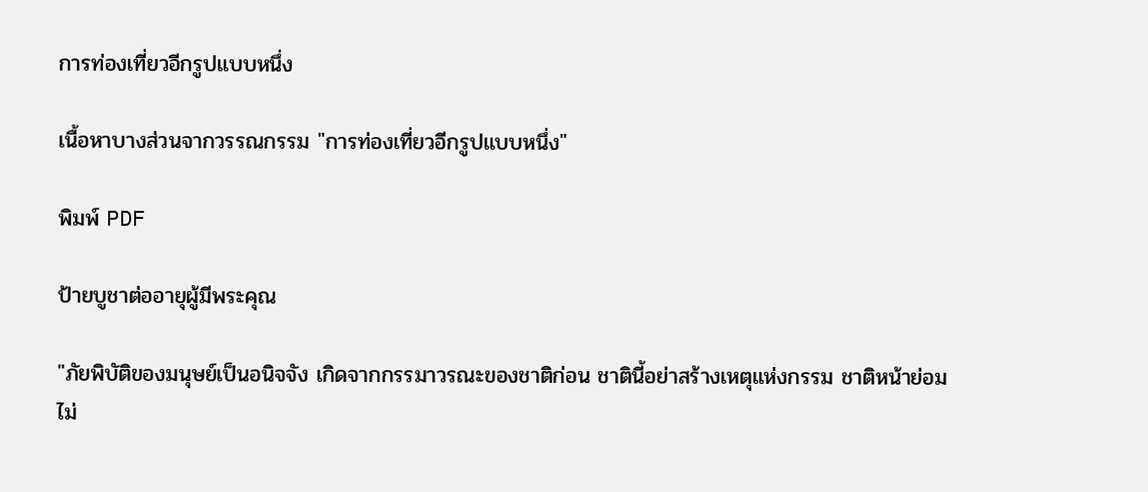การท่องเที่ยวอีกรูปแบบหนึ่ง

เนื้อหาบางส่วนจากวรรณกรรม "การท่องเที่ยวอีกรูปแบบหนึ่ง"

พิมพ์ PDF

ป้ายบูชาต่ออายุผู้มีพระคุณ

"ภัยพิบัติของมนุษย์เป็นอนิจจัง เกิดจากกรรมาวรณะของชาติก่อน ชาตินี้อย่าสร้างเหตุแห่งกรรม ชาติหน้าย่อมไม่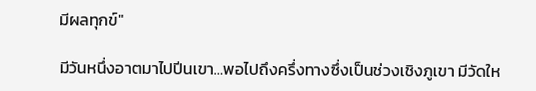มีผลทุกข์"

มีวันหนึ่งอาตมาไปปีนเขา…พอไปถึงครึ่งทางซึ่งเป็นช่วงเชิงภูเขา มีวัดให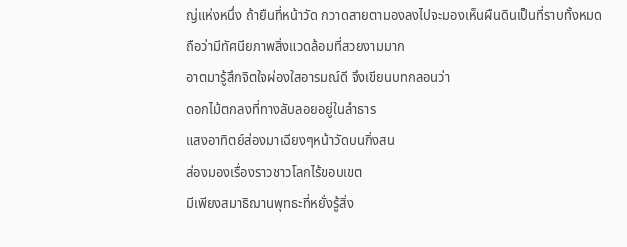ญ่แห่งหนึ่ง ถ้ายืนที่หน้าวัด กวาดสายตามองลงไปจะมองเห็นผืนดินเป็นที่ราบทั้งหมด
ถือว่ามีทัศนียภาพสิ่งแวดล้อมที่สวยงามมาก
อาตมารู้สึกจิตใจผ่องใสอารมณ์ดี จึงเขียนบทกลอนว่า
ดอกไม้ตกลงที่ทางลับลอยอยู่ในลำธาร
แสงอาทิตย์ส่องมาเฉียงๆหน้าวัดบนกิ่งสน
ส่องมองเรื่องราวชาวโลกไร้ขอบเขต
มีเพียงสมาธิฌานพุทธะที่หยั่งรู้สิ่ง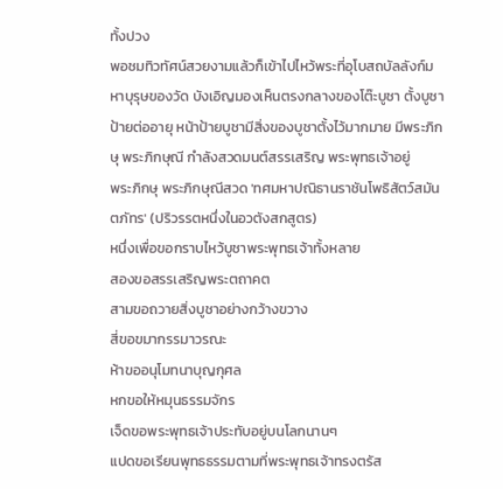ทั้งปวง
พอชมทิวทัศน์สวยงามแล้วก็เข้าไปไหว้พระที่อุโบสถบัลลังก์มหาบุรุษของวัด บังเอิญมองเห็นตรงกลางของโต๊ะบูชา ตั้งบูชาป้ายต่ออายุ หน้าป้ายบูชามีสิ่งของบูชาตั้งไว้มากมาย มีพระภิกษุ พระภิกษุณี กำลังสวดมนต์สรรเสริญ พระพุทธเจ้าอยู่
พระภิกษุ พระภิกษุณีสวด 'ทศมหาปณิธานราชันโพธิสัตว์สมันตภัทร' (ปริวรรตหนึ่งในอวตังสกสูตร)
หนึ่งเพื่อขอกราบไหว้บูชาพระพุทธเจ้าทั้งหลาย
สองขอสรรเสริญพระตถาคต
สามขอถวายสิ่งบูชาอย่างกว้างขวาง
สี่ขอขมากรรมาวรณะ
ห้าขออนุโมทนาบุญกุศล
หกขอให้หมุนธรรมจักร
เจ็ดขอพระพุทธเจ้าประทับอยู่บนโลกนานๆ
แปดขอเรียนพุทธธรรมตามที่พระพุทธเจ้าทรงตรัส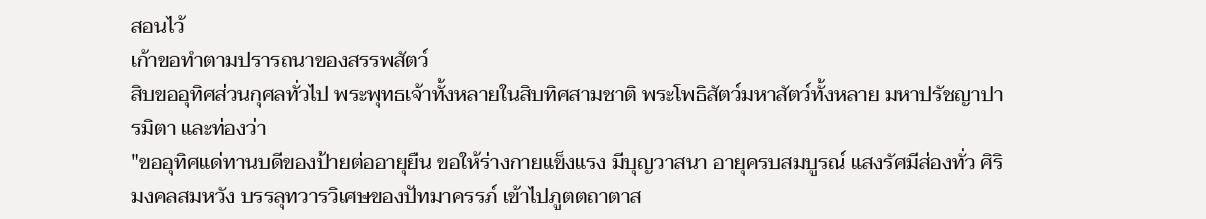สอนไว้
เก้าขอทำตามปรารถนาของสรรพสัตว์
สิบขออุทิศส่วนกุศลทั่วไป พระพุทธเจ้าทั้งหลายในสิบทิศสามชาติ พระโพธิสัตว์มหาสัตว์ทั้งหลาย มหาปรัชญาปารมิตา และท่องว่า
"ขออุทิศแด่ทานบดีของป้ายต่ออายุยืน ขอให้ร่างกายแข็งแรง มีบุญวาสนา อายุครบสมบูรณ์ แสงรัศมีส่องทั่ว ศิริมงคลสมหวัง บรรลุทวารวิเศษของปัทมาครรภ์ เข้าไปภูตตถาตาส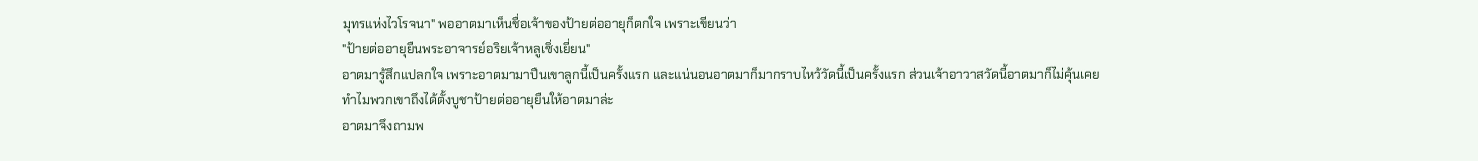มุทรแห่งไวโรจนา" พออาตมาเห็นชื่อเจ้าของป้ายต่ออายุก็ตกใจ เพราะเขียนว่า
"ป้ายต่ออายุยืนพระอาจารย์อริยเจ้าหลูเซิ่งเยี่ยน"
อาตมารู้สึกแปลกใจ เพราะอาตมามาปืนเขาลูกนี้เป็นครั้งแรก และแน่นอนอาตมาก็มากราบไหว้วัดนี้เป็นครั้งแรก ส่วนเจ้าอาวาสวัดนี้อาตมาก็ไม่คุ้นเคย
ทำไมพวกเขาถึงได้ตั้งบูชาป้ายต่ออายุยืนให้อาตมาล่ะ
อาตมาจึงถามพ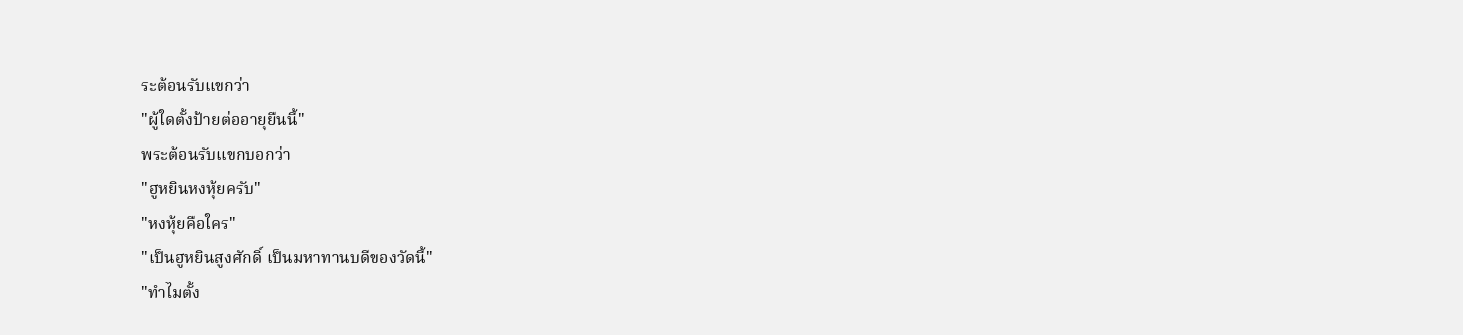ระต้อนรับแขกว่า
"ผู้ใดตั้งป้ายต่ออายุยืนนี้"
พระต้อนรับแขกบอกว่า
"ฮูหยินหงหุ้ยครับ"
"หงหุ้ยคือใคร"
"เป็นฮูหยินสูงศักดิ์ เป็นมหาทานบดีของวัดนี้"
"ทำไมตั้ง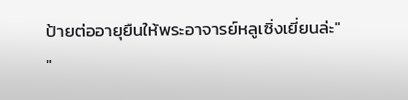ป้ายต่ออายุยืนให้พระอาจารย์หลูเซิ่งเยี่ยนล่ะ"
"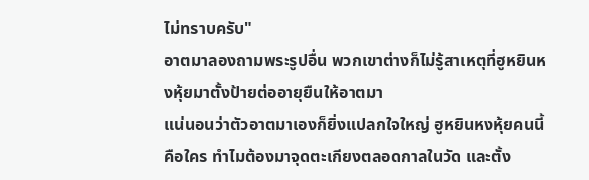ไม่ทราบครับ"
อาตมาลองถามพระรูปอื่น พวกเขาต่างก็ไม่รู้สาเหตุที่ฮูหยินหงหุ้ยมาตั้งป้ายต่ออายุยืนให้อาตมา
แน่นอนว่าตัวอาตมาเองก็ยิ่งแปลกใจใหญ่ ฮูหยินหงหุ้ยคนนี้คือใคร ทำไมต้องมาจุดตะเกียงตลอดกาลในวัด และตั้ง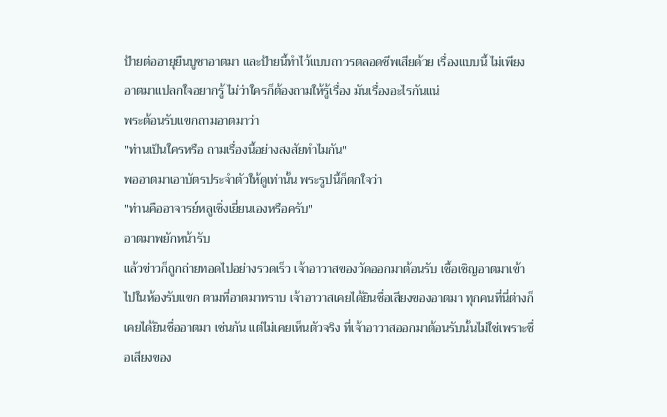ป้ายต่ออายุยืนบูชาอาตมา และป้ายนี้ทำไว้แบบถาวรตลอดชีพเสียด้วย เรื่องแบบนี้ ไม่เพียงอาตมาแปลกใจอยากรู้ ไม่ว่าใครก็ต้องถามให้รู้เรื่อง มันเรื่องอะไรกันแน่
พระต้อนรับแขกถามอาตมาว่า
"ท่านเป็นใครหรือ ถามเรื่องนี้อย่างสงสัยทำไมกัน"
พออาตมาเอาบัตรประจำตัวให้ดูเท่านั้น พระรูปนี้ก็ตกใจว่า
"ท่านคืออาจารย์หลูเซิ่งเยี่ยนเองหรือครับ"
อาตมาพยักหน้ารับ
แล้วข่าวก็ถูกถ่ายทอดไปอย่างรวดเร็ว เจ้าอาวาสของวัดออกมาต้อนรับ เชื้อเชิญอาตมาเข้าไปในห้องรับแขก ตามที่อาตมาทราบ เจ้าอาวาสเคยได้ยินชื่อเสียงของอาตมา ทุกคนที่นี่ต่างก็เคยได้ยินชื่ออาตมา เช่นกัน แต่ไม่เคยเห็นตัวจริง ที่เจ้าอาวาสออกมาต้อนรับนั้นไม่ใช่เพราะชื่อเสียงของ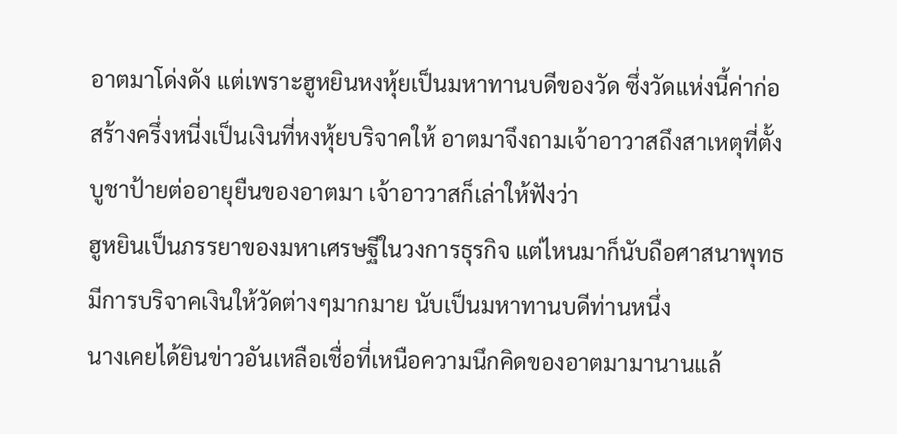อาตมาโด่งดัง แต่เพราะฮูหยินหงหุ้ยเป็นมหาทานบดีของวัด ซึ่งวัดแห่งนี้ค่าก่อสร้างครึ่งหนี่งเป็นเงินที่หงหุ้ยบริจาคให้ อาตมาจึงถามเจ้าอาวาสถึงสาเหตุที่ตั้งบูชาป้ายต่ออายุยืนของอาตมา เจ้าอาวาสก็เล่าให้ฟังว่า
ฮูหยินเป็นภรรยาของมหาเศรษฐีในวงการธุรกิจ แต่ไหนมาก็นับถือศาสนาพุทธ มีการบริจาคเงินให้วัดต่างๆมากมาย นับเป็นมหาทานบดีท่านหนึ่ง
นางเคยได้ยินข่าวอันเหลือเชื่อที่เหนือความนึกคิดของอาตมามานานแล้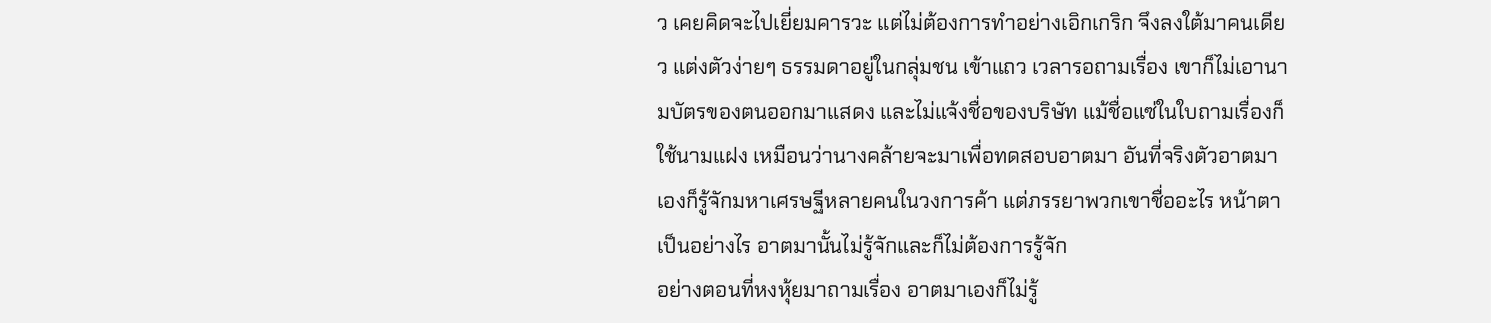ว เคยคิดจะไปเยี่ยมคารวะ แต่ไม่ต้องการทำอย่างเอิกเกริก จึงลงใต้มาคนเดียว แต่งตัวง่ายๆ ธรรมดาอยู่ในกลุ่มชน เข้าแถว เวลารอถามเรื่อง เขาก็ไม่เอานามบัตรของตนออกมาแสดง และไม่แจ้งชื่อของบริษัท แม้ชื่อแซ่ในใบถามเรื่องก็ใช้นามแฝง เหมือนว่านางคล้ายจะมาเพื่อทดสอบอาตมา อันที่จริงตัวอาตมาเองก็รู้จักมหาเศรษฐีหลายคนในวงการค้า แต่ภรรยาพวกเขาชื่ออะไร หน้าตาเป็นอย่างไร อาตมานั้นไม่รู้จักและก็ไม่ต้องการรู้จัก
อย่างตอนที่หงหุ้ยมาถามเรื่อง อาตมาเองก็ไม่รู้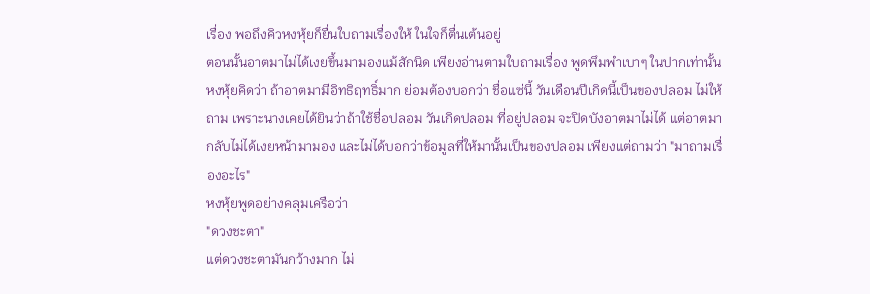เรื่อง พอถึงคิวหงหุ้ยก็ยื่นใบถามเรื่องให้ ในใจก็ตื่นเต้นอยู่
ตอนนั้นอาตมาไม่ได้เงยขึ้นมามองแม้สักนิด เพียงอ่านตามใบถามเรื่อง พูดพึมพำเบาๆ ในปากเท่านั้น
หงหุ้ยคิดว่า ถ้าอาตมามีอิทธิฤทธิ์มาก ย่อมต้องบอกว่า ชื่อแซ่นี้ วันเดือนปีเกิดนี้เป็นของปลอม ไม่ให้ถาม เพราะนางเคยได้ยินว่าถ้าใช้ชื่อปลอม วันเกิดปลอม ที่อยู่ปลอม จะปิดบังอาตมาไม่ได้ แต่อาตมากลับไม่ได้เงยหน้ามามอง และไม่ได้บอกว่าข้อมูลที่ให้มานั้นเป็นของปลอม เพียงแต่ถามว่า "มาถามเรื่องอะไร"
หงหุ้ยพูดอย่างคลุมเครือว่า
"ดวงชะตา"
แต่ดวงชะตามันกว้างมาก ไม่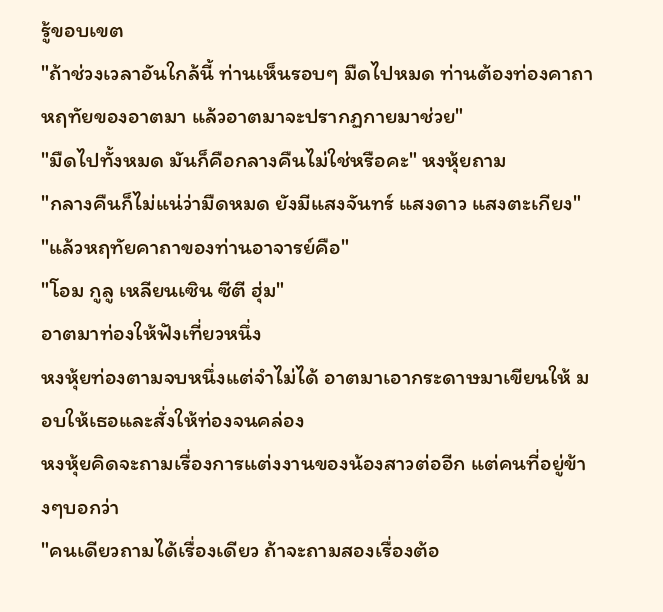รู้ขอบเขต
"ถ้าช่วงเวลาอันใกล้นี้ ท่านเห็นรอบๆ มืดไปหมด ท่านต้องท่องคาถาหฤทัยของอาตมา แล้วอาตมาจะปรากฏกายมาช่วย"
"มืดไปทั้งหมด มันก็คือกลางคืนไม่ใช่หรือคะ" หงหุ้ยถาม
"กลางคืนก็ไม่แน่ว่ามืดหมด ยังมีแสงจันทร์ แสงดาว แสงตะเกียง"
"แล้วหฤทัยคาถาของท่านอาจารย์คือ"
"โอม กูลู เหลียนเซิน ซีตี ฮุ่ม"
อาตมาท่องให้ฟังเที่ยวหนึ่ง
หงหุ้ยท่องตามจบหนึ่งแต่จำไม่ได้ อาตมาเอากระดาษมาเขียนให้ มอบให้เธอและสั่งให้ท่องจนคล่อง
หงหุ้ยคิดจะถามเรื่องการแต่งงานของน้องสาวต่ออีก แต่คนที่อยู่ข้างๆบอกว่า
"คนเดียวถามได้เรื่องเดียว ถ้าจะถามสองเรื่องต้อ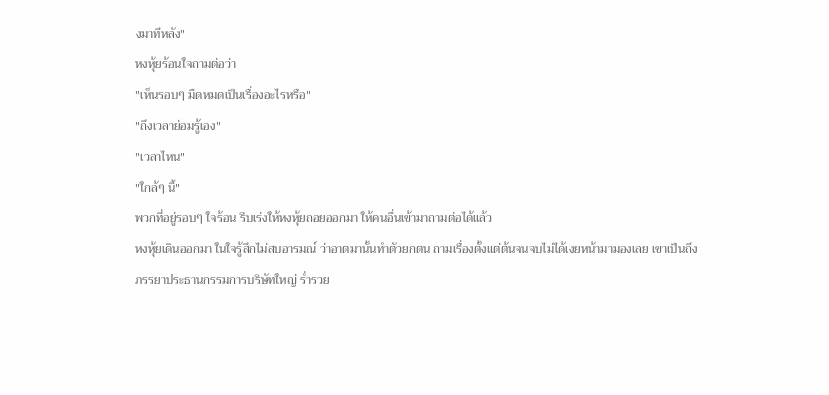งมาทีหลัง"
หงหุ้ยร้อนใจถามต่อว่า
"เห็นรอบๆ มืดหมดเป็นเรื่องอะไรหรือ"
"ถึงเวลาย่อมรู้เอง"
"เวลาไหน"
"ใกล้ๆ นี้"
พวกที่อยู่รอบๆ ใจร้อน รีบเร่งให้หงหุ้ยถอยออกมา ให้คนอื่นเข้ามาถามต่อได้แล้ว
หงหุ้ยเดินออกมา ในใจรู้สึกไม่สบอารมณ์ ว่าอาตมานั้นทำตัวยกตน ถามเรื่องตั้งแต่ต้นจนจบไม่ได้เงยหน้ามามองเลย เขาเป็นถึงภรรยาประธานกรรมการบริษัทใหญ่ ร่ำรวย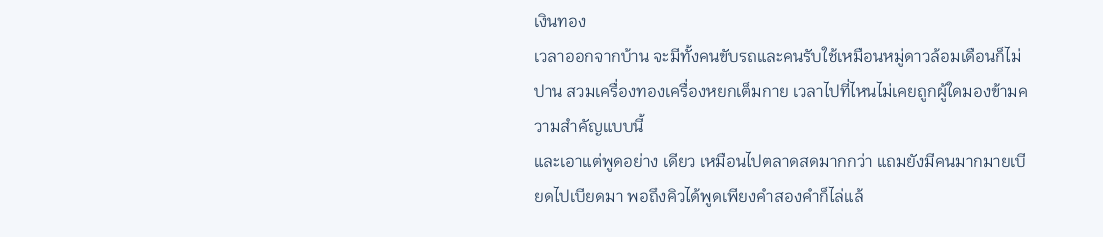เงินทอง
เวลาออกจากบ้าน จะมีทั้งคนขับรถและคนรับใช้เหมือนหมู่ดาวล้อมเดือนก็ไม่ปาน สวมเครื่องทองเครื่องหยกเต็มกาย เวลาไปที่ไหนไม่เคยถูกผู้ใดมองข้ามความสำคัญแบบนี้
และเอาแต่พูดอย่าง เดียว เหมือนไปตลาดสดมากกว่า แถมยังมีคนมากมายเบียดไปเบียดมา พอถึงคิวได้พูดเพียงคำสองคำก็ไล่แล้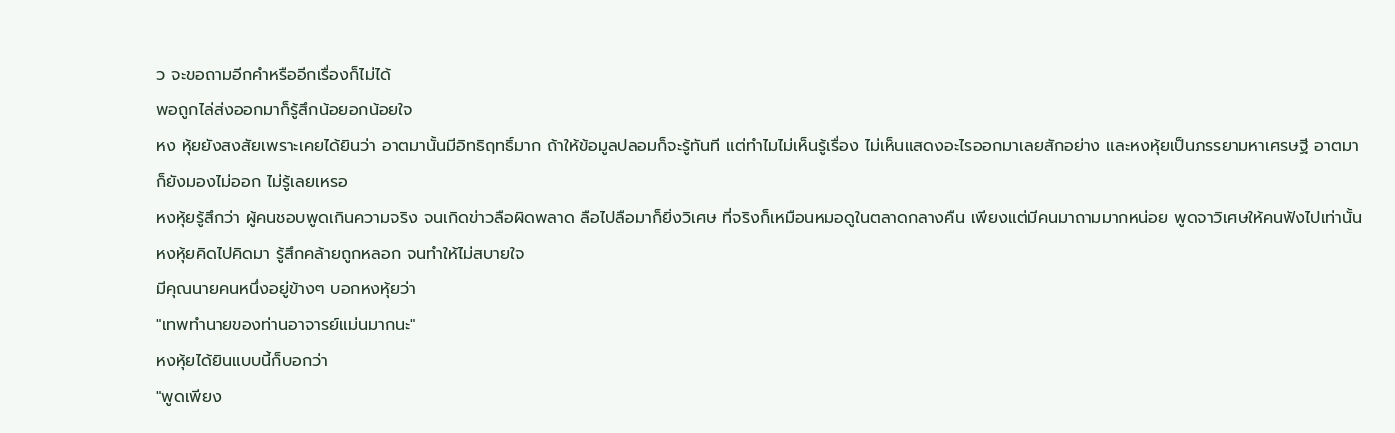ว จะขอถามอีกคำหรืออีกเรื่องก็ไม่ได้
พอถูกไล่ส่งออกมาก็รู้สึกน้อยอกน้อยใจ
หง หุ้ยยังสงสัยเพราะเคยได้ยินว่า อาตมานั้นมีอิทธิฤทธิ์มาก ถ้าให้ข้อมูลปลอมก็จะรู้ทันที แต่ทำไมไม่เห็นรู้เรื่อง ไม่เห็นแสดงอะไรออกมาเลยสักอย่าง และหงหุ้ยเป็นภรรยามหาเศรษฐี อาตมาก็ยังมองไม่ออก ไม่รู้เลยเหรอ
หงหุ้ยรู้สึกว่า ผู้คนชอบพูดเกินความจริง จนเกิดข่าวลือผิดพลาด ลือไปลือมาก็ยิ่งวิเศษ ที่จริงก็เหมือนหมอดูในตลาดกลางคืน เพียงแต่มีคนมาถามมากหน่อย พูดจาวิเศษให้คนฟังไปเท่านั้น
หงหุ้ยคิดไปคิดมา รู้สึกคล้ายถูกหลอก จนทำให้ไม่สบายใจ
มีคุณนายคนหนึ่งอยู่ข้างๆ บอกหงหุ้ยว่า
"เทพทำนายของท่านอาจารย์แม่นมากนะ"
หงหุ้ยได้ยินแบบนี้ก็บอกว่า
"พูดเพียง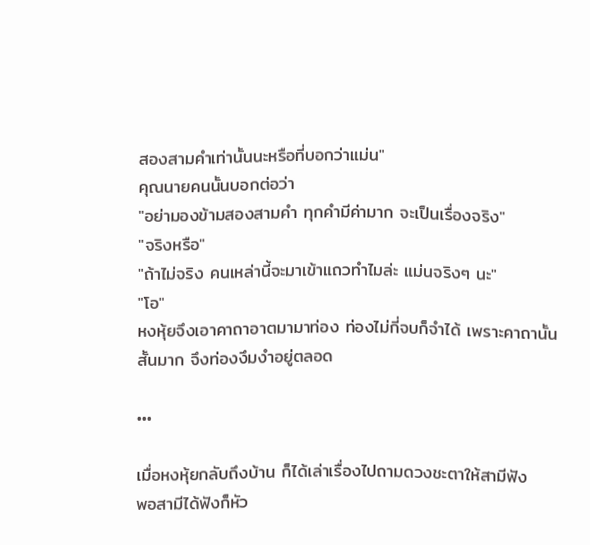สองสามคำเท่านั้นนะหรือที่บอกว่าแม่น"
คุณนายคนนั้นบอกต่อว่า
"อย่ามองข้ามสองสามคำ ทุกคำมีค่ามาก จะเป็นเรื่องจริง"
"จริงหรือ"
"ถ้าไม่จริง คนเหล่านี้จะมาเข้าแถวทำไมล่ะ แม่นจริงๆ นะ"
"โอ"
หงหุ้ยจึงเอาคาถาอาตมามาท่อง ท่องไม่กี่จบก็จำได้ เพราะคาถานั้นสั้นมาก จึงท่องงึมงำอยู่ตลอด

•••

เมื่อหงหุ้ยกลับถึงบ้าน ก็ได้เล่าเรื่องไปถามดวงชะตาให้สามีฟัง
พอสามีได้ฟังก็หัว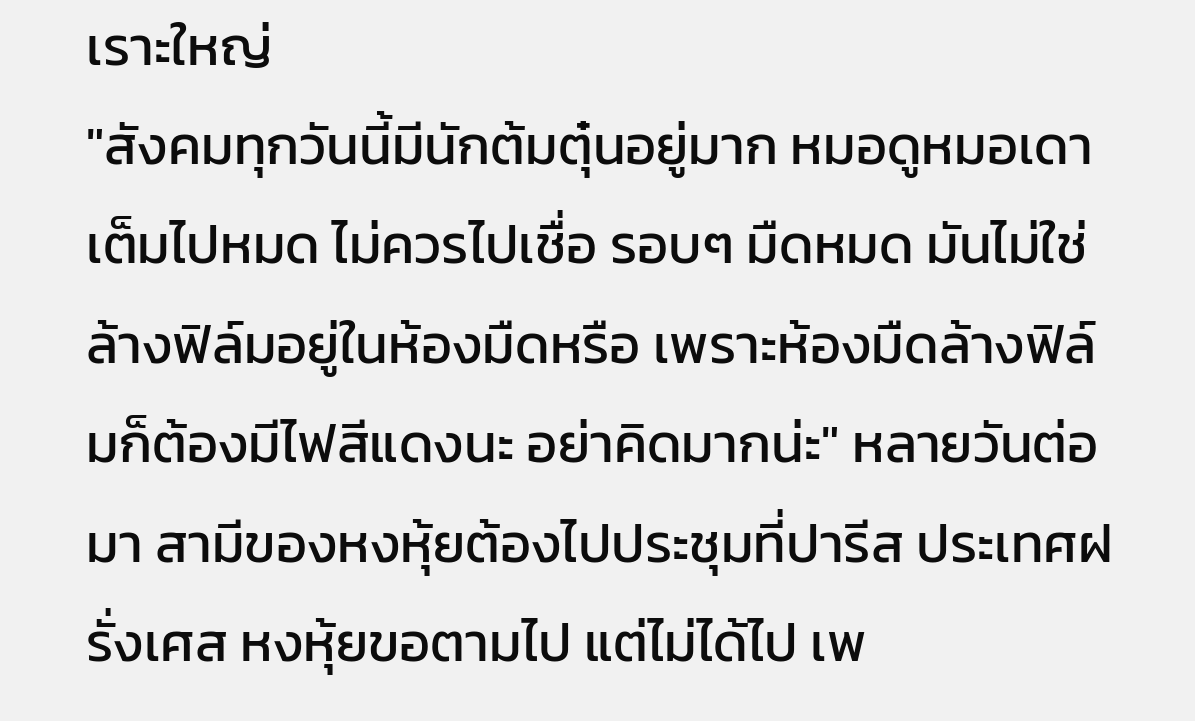เราะใหญ่
"สังคมทุกวันนี้มีนักต้มตุ๋นอยู่มาก หมอดูหมอเดาเต็มไปหมด ไม่ควรไปเชื่อ รอบๆ มืดหมด มันไม่ใช่ล้างฟิล์มอยู่ในห้องมืดหรือ เพราะห้องมืดล้างฟิล์มก็ต้องมีไฟสีแดงนะ อย่าคิดมากน่ะ" หลายวันต่อมา สามีของหงหุ้ยต้องไปประชุมที่ปารีส ประเทศฝรั่งเศส หงหุ้ยขอตามไป แต่ไม่ได้ไป เพ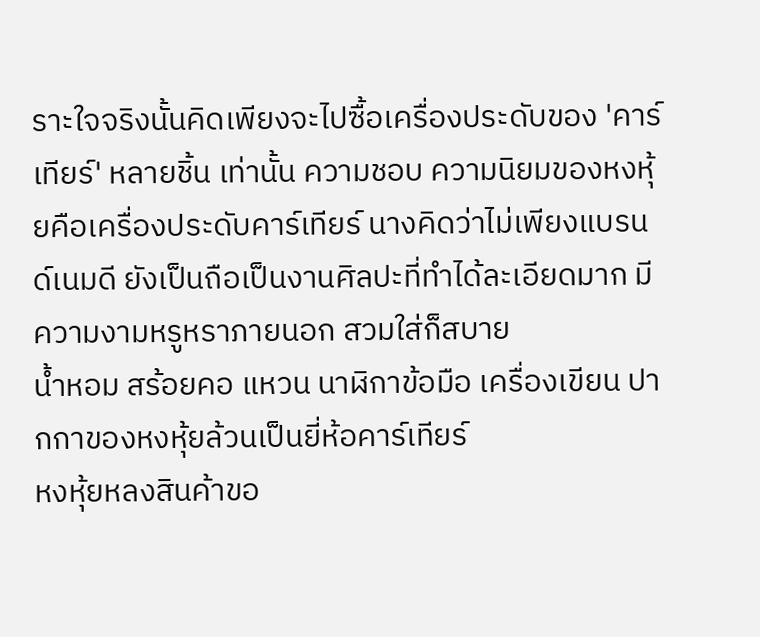ราะใจจริงนั้นคิดเพียงจะไปซื้อเครื่องประดับของ 'คาร์เทียร์' หลายชิ้น เท่านั้น ความชอบ ความนิยมของหงหุ้ยคือเครื่องประดับคาร์เทียร์ นางคิดว่าไม่เพียงแบรนด์เนมดี ยังเป็นถือเป็นงานศิลปะที่ทำได้ละเอียดมาก มีความงามหรูหราภายนอก สวมใส่ก็สบาย
น้ำหอม สร้อยคอ แหวน นาฬิกาข้อมือ เครื่องเขียน ปากกาของหงหุ้ยล้วนเป็นยี่ห้อคาร์เทียร์
หงหุ้ยหลงสินค้าขอ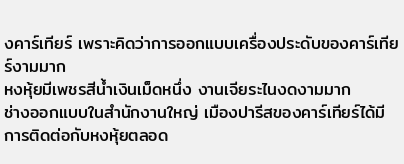งคาร์เทียร์ เพราะคิดว่าการออกแบบเครื่องประดับของคาร์เทียร์งามมาก
หงหุ้ยมีเพชรสีน้ำเงินเม็ดหนึ่ง งานเจียระไนงดงามมาก
ช่างออกแบบในสำนักงานใหญ่ เมืองปารีสของคาร์เทียร์ได้มีการติดต่อกับหงหุ้ยตลอด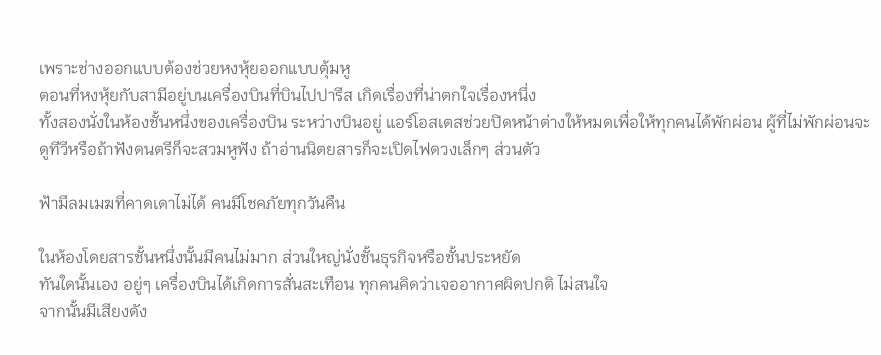เพราะช่างออกแบบต้องช่วยหงหุ้ยออกแบบตุ้มหู
ตอนที่หงหุ้ยกับสามีอยู่บนเครื่องบินที่บินไปปารีส เกิดเรื่องที่น่าตกใจเรื่องหนึ่ง
ทั้งสองนั่งในห้องชั้นหนึ่งของเครื่องบิน ระหว่างบินอยู่ แอร์โอสเตสช่วยปิดหน้าต่างให้หมดเพื่อให้ทุกคนได้พักผ่อน ผู้ที่ไม่พักผ่อนจะดูทีวีหรือถ้าฟังดนตรีก็จะสวมหูฟัง ถ้าอ่านนิตยสารก็จะเปิดไฟดวงเล็กๆ ส่วนตัว

ฟ้ามีลมเมฆที่คาดเดาไม่ได้ คนมีโชคภัยทุกวันคืน

ในห้องโดยสารชั้นหนึ่งนั้นมีคนไม่มาก ส่วนใหญ่นั่งชั้นธุรกิจหรือชั้นประหยัด
ทันใดนั้นเอง อยู่ๆ เครื่องบินได้เกิดการสั่นสะเทือน ทุกคนคิดว่าเจออากาศผิดปกติ ไม่สนใจ
จากนั้นมีเสียงดัง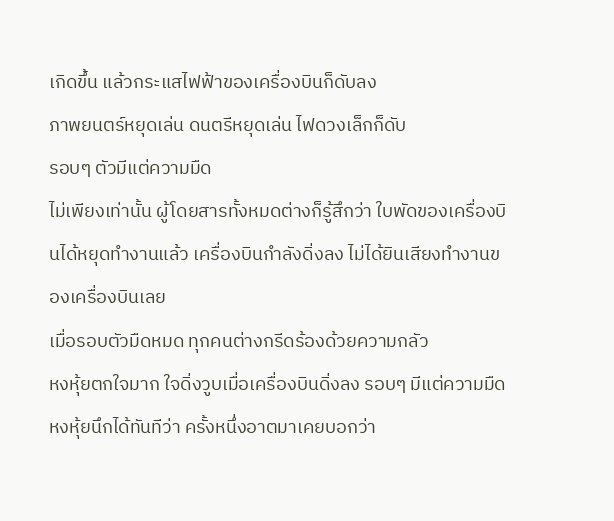เกิดขึ้น แล้วกระแสไฟฟ้าของเครื่องบินก็ดับลง
ภาพยนตร์หยุดเล่น ดนตรีหยุดเล่น ไฟดวงเล็กก็ดับ
รอบๆ ตัวมีแต่ความมืด
ไม่เพียงเท่านั้น ผู้โดยสารทั้งหมดต่างก็รู้สึกว่า ใบพัดของเครื่องบินได้หยุดทำงานแล้ว เครื่องบินกำลังดิ่งลง ไม่ได้ยินเสียงทำงานของเครื่องบินเลย
เมื่อรอบตัวมืดหมด ทุกคนต่างกรีดร้องด้วยความกลัว
หงหุ้ยตกใจมาก ใจดิ่งวูบเมื่อเครื่องบินดิ่งลง รอบๆ มีแต่ความมืด
หงหุ้ยนึกได้ทันทีว่า ครั้งหนึ่งอาตมาเคยบอกว่า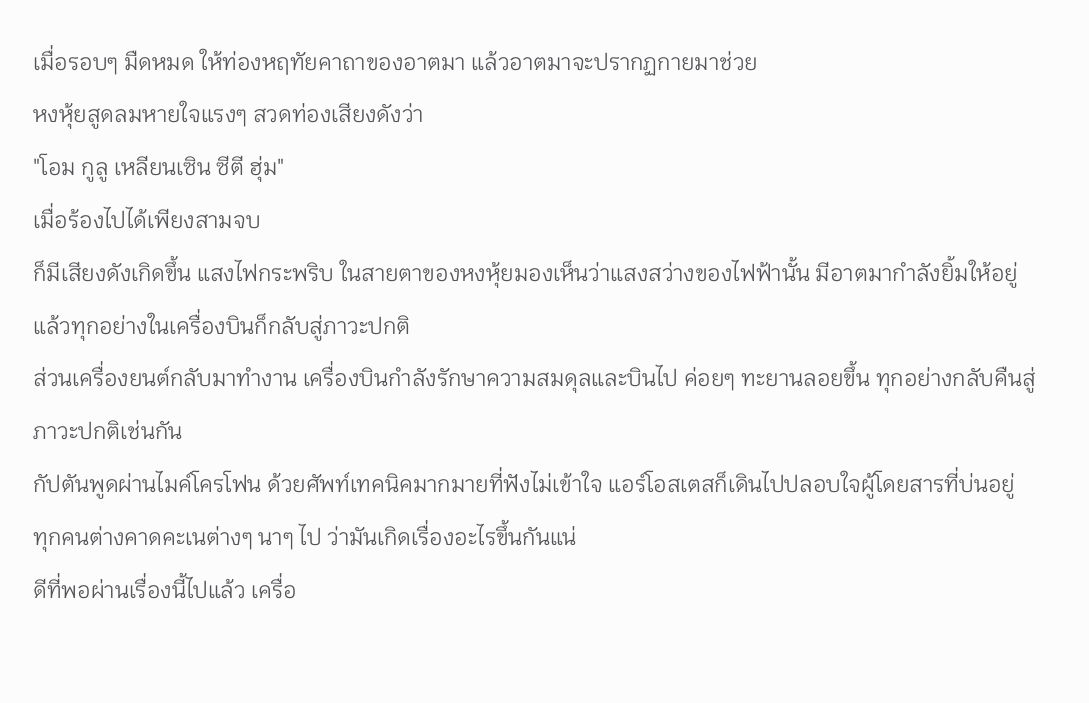เมื่อรอบๆ มืดหมด ให้ท่องหฤทัยคาถาของอาตมา แล้วอาตมาจะปรากฏกายมาช่วย
หงหุ้ยสูดลมหายใจแรงๆ สวดท่องเสียงดังว่า
"โอม กูลู เหลียนเซิน ซีตี ฮุ่ม"
เมื่อร้องไปได้เพียงสามจบ
ก็มีเสียงดังเกิดขึ้น แสงไฟกระพริบ ในสายตาของหงหุ้ยมองเห็นว่าแสงสว่างของไฟฟ้านั้น มีอาตมากำลังยิ้มให้อยู่
แล้วทุกอย่างในเครื่องบินก็กลับสู่ภาวะปกติ
ส่วนเครื่องยนต์กลับมาทำงาน เครื่องบินกำลังรักษาความสมดุลและบินไป ค่อยๆ ทะยานลอยขึ้น ทุกอย่างกลับคืนสู่ภาวะปกติเช่นกัน
กัปตันพูดผ่านไมค์โครโฟน ด้วยศัพท์เทคนิคมากมายที่ฟังไม่เข้าใจ แอร์โอสเตสก็เดินไปปลอบใจผู้โดยสารที่บ่นอยู่
ทุกคนต่างคาดคะเนต่างๆ นาๆ ไป ว่ามันเกิดเรื่องอะไรขึ้นกันแน่
ดีที่พอผ่านเรื่องนี้ไปแล้ว เครื่อ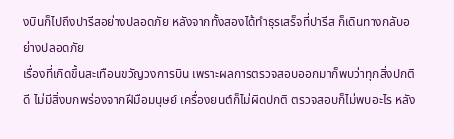งบินก็ไปถึงปารีสอย่างปลอดภัย หลังจากทั้งสองได้ทำธุรเสร็จที่ปารีส ก็เดินทางกลับอย่างปลอดภัย
เรื่องที่เกิดขึ้นสะเทือนขวัญวงการบิน เพราะผลการตรวจสอบออกมาก็พบว่าทุกสิ่งปกติดี ไม่มีสิ่งบกพร่องจากฝีมือมนุษย์ เครื่องยนต์ก็ไม่ผิดปกติ ตรวจสอบก็ไม่พบอะไร หลัง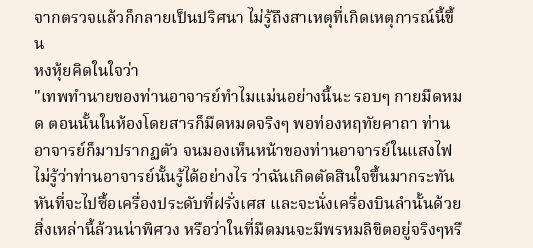จากตรวจแล้วก็กลายเป็นปริศนา ไม่รู้ถึงสาเหตุที่เกิดเหตุการณ์นี้ขึ้น
หงหุ้ยคิดในใจว่า
"เทพทำนายของท่านอาจารย์ทำไมแม่นอย่างนี้นะ รอบๆ กายมืดหมด ตอนนั้นในห้องโดยสารก็มืดหมดจริงๆ พอท่องหฤทัยคาถา ท่านอาจารย์ก็มาปรากฏตัว จนมองเห็นหน้าของท่านอาจารย์ในแสงไฟ ไม่รู้ว่าท่านอาจารย์นั้นรู้ได้อย่างไร ว่าฉันเกิดตัดสินใจขึ้นมากระทันหันที่จะไปซื้อเครื่องประดับที่ฝรั่งเศส และจะนั่งเครื่องบินลำนั้นด้วย สิ่งเหล่านี้ล้วนน่าพิศวง หรือว่าในที่มืดมนจะมีพรหมลิขิตอยู่จริงๆหรื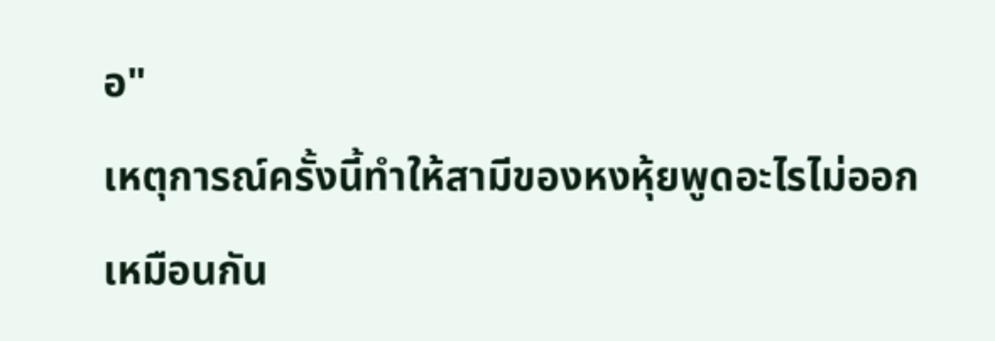อ"
เหตุการณ์ครั้งนี้ทำให้สามีของหงหุ้ยพูดอะไรไม่ออกเหมือนกัน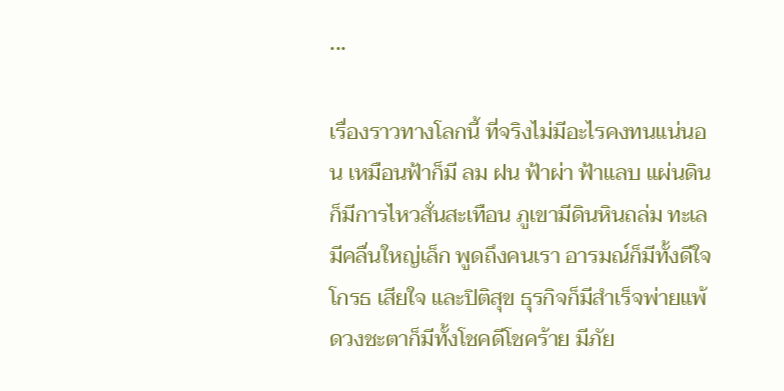•••

เรื่องราวทางโลกนี้ ที่จริงไม่มีอะไรคงทนแน่นอน เหมือนฟ้าก็มี ลม ฝน ฟ้าผ่า ฟ้าแลบ แผ่นดินก็มีการไหวสั่นสะเทือน ภูเขามีดินหินถล่ม ทะเลมีคลื่นใหญ่เล็ก พูดถึงคนเรา อารมณ์ก็มีทั้งดีใจ โกรธ เสียใจ และปิติสุข ธุรกิจก็มีสำเร็จพ่ายแพ้ ดวงชะตาก็มีทั้งโชคดีโชคร้าย มีภัย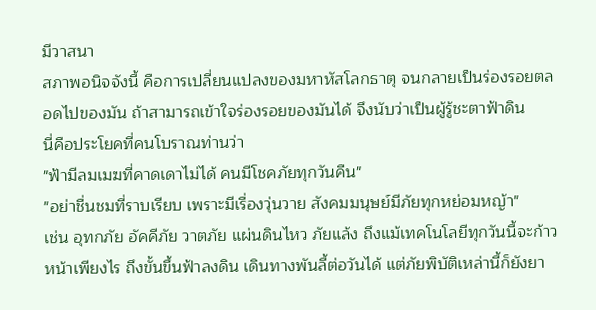มีวาสนา
สภาพอนิจจังนี้ คือการเปลี่ยนแปลงของมหาหัสโลกธาตุ จนกลายเป็นร่องรอยตลอดไปของมัน ถ้าสามารถเข้าใจร่องรอยของมันได้ จึงนับว่าเป็นผู้รู้ชะตาฟ้าดิน
นี่คือประโยคที่คนโบราณท่านว่า
"ฟ้ามีลมเมฆที่คาดเดาไม่ได้ คนมีโชคภัยทุกวันคืน"
"อย่าชื่นชมที่ราบเรียบ เพราะมีเรื่องวุ่นวาย สังคมมนุษย์มีภัยทุกหย่อมหญ้า"
เช่น อุทกภัย อัคคีภัย วาตภัย แผ่นดินไหว ภัยแล้ง ถึงแม้เทคโนโลยีทุกวันนี้จะก้าวหน้าเพียงไร ถึงขั้นขึ้นฟ้าลงดิน เดินทางพันลี้ต่อวันได้ แต่ภัยพิบัติเหล่านี้ก็ยังยา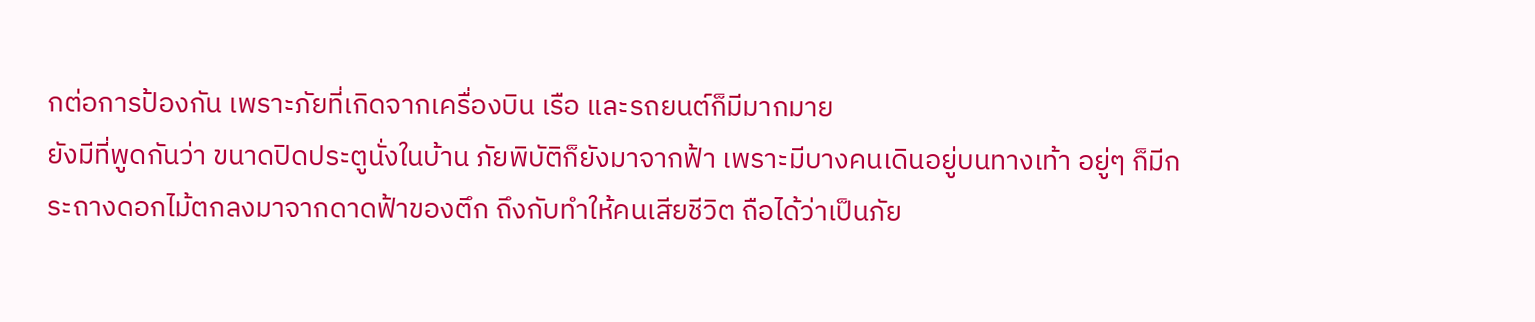กต่อการป้องกัน เพราะภัยที่เกิดจากเครื่องบิน เรือ และรถยนต์ก็มีมากมาย
ยังมีที่พูดกันว่า ขนาดปิดประตูนั่งในบ้าน ภัยพิบัติก็ยังมาจากฟ้า เพราะมีบางคนเดินอยู่บนทางเท้า อยู่ๆ ก็มีกระถางดอกไม้ตกลงมาจากดาดฟ้าของตึก ถึงกับทำให้คนเสียชีวิต ถือได้ว่าเป็นภัย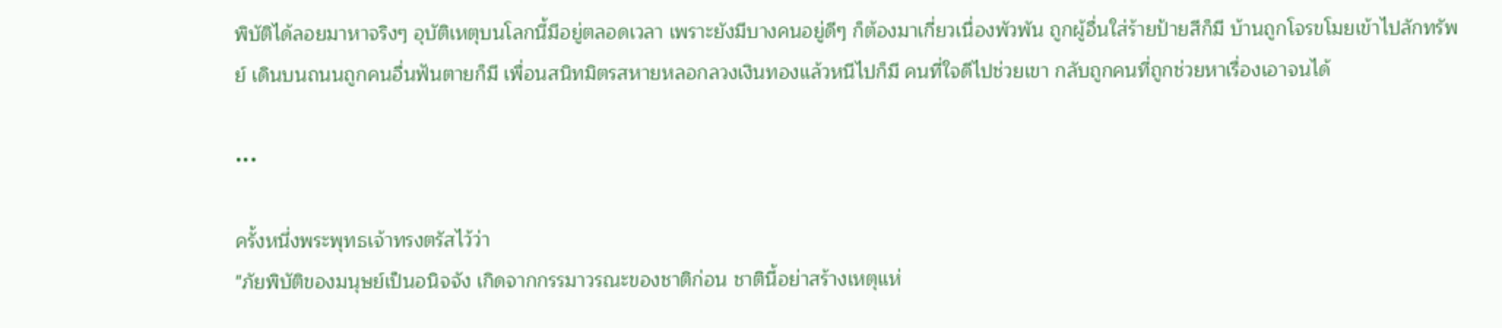พิบัติได้ลอยมาหาจริงๆ อุบัติเหตุบนโลกนี้มีอยู่ตลอดเวลา เพราะยังมีบางคนอยู่ดีๆ ก็ต้องมาเกี่ยวเนื่องพัวพัน ถูกผู้อื่นใส่ร้ายป้ายสีก็มี บ้านถูกโจรขโมยเข้าไปลักทรัพย์ เดินบนถนนถูกคนอื่นฟันตายก็มี เพื่อนสนิทมิตรสหายหลอกลวงเงินทองแล้วหนีไปก็มี คนที่ใจดีไปช่วยเขา กลับถูกคนที่ถูกช่วยหาเรื่องเอาจนได้

•••

ครั้งหนึ่งพระพุทธเจ้าทรงตรัสไว้ว่า
"ภัยพิบัติของมนุษย์เป็นอนิจจัง เกิดจากกรรมาวรณะของชาติก่อน ชาตินี้อย่าสร้างเหตุแห่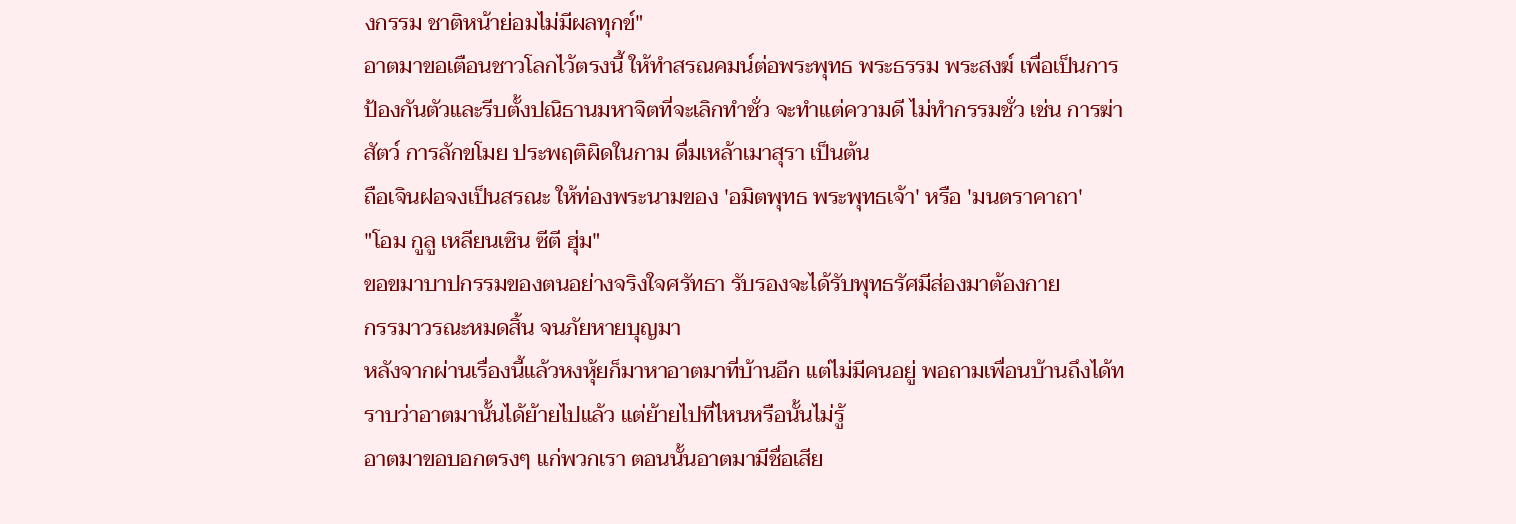งกรรม ชาติหน้าย่อมไม่มีผลทุกข์"
อาตมาขอเตือนชาวโลกไว้ตรงนี้ ให้ทำสรณคมน์ต่อพระพุทธ พระธรรม พระสงฆ์ เพื่อเป็นการป้องกันตัวและรีบตั้งปณิธานมหาจิตที่จะเลิกทำชั่ว จะทำแต่ความดี ไม่ทำกรรมชั่ว เช่น การฆ่าสัตว์ การลักขโมย ประพฤติผิดในกาม ดื่มเหล้าเมาสุรา เป็นต้น
ถือเจินฝอจงเป็นสรณะ ให้ท่องพระนามของ 'อมิตพุทธ พระพุทธเจ้า' หรือ 'มนตราคาถา'
"โอม กูลู เหลียนเซิน ซีตี ฮุ่ม"
ขอขมาบาปกรรมของตนอย่างจริงใจศรัทธา รับรองจะได้รับพุทธรัศมีส่องมาต้องกาย
กรรมาวรณะหมดสิ้น จนภัยหายบุญมา
หลังจากผ่านเรื่องนี้แล้วหงหุ้ยก็มาหาอาตมาที่บ้านอีก แต่ไม่มีคนอยู่ พอถามเพื่อนบ้านถึงได้ทราบว่าอาตมานั้นได้ย้ายไปแล้ว แต่ย้ายไปที่ไหนหรือนั้นไม่รู้
อาตมาขอบอกตรงๆ แก่พวกเรา ตอนนั้นอาตมามีชื่อเสีย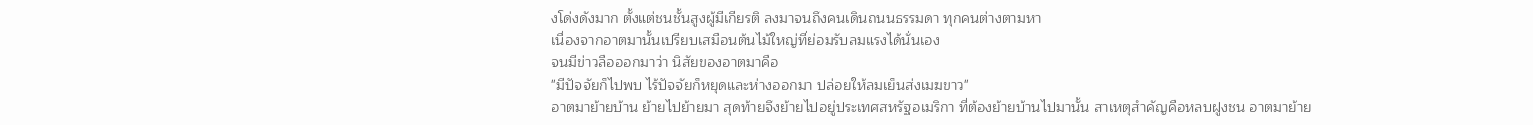งโด่งดังมาก ตั้งแต่ชนชั้นสูงผู้มีเกียรติ ลงมาจนถึงคนเดินถนนธรรมดา ทุกคนต่างตามหา
เนื่องจากอาตมานั้นเปรียบเสมือนต้นไม้ใหญ่ที่ย่อมรับลมแรงได้นั่นเอง
จนมีข่าวลือออกมาว่า นิสัยของอาตมาคือ
"มีปัจจัยก็ไปพบ ไร้ปัจจัยก็หยุดและห่างออกมา ปล่อยให้ลมเย็นส่งเมฆขาว"
อาตมาย้ายบ้าน ย้ายไปย้ายมา สุดท้ายจึงย้ายไปอยู่ประเทศสหรัฐอเมริกา ที่ต้องย้ายบ้านไปมานั้น สาเหตุสำคัญคือหลบฝูงชน อาตมาย้าย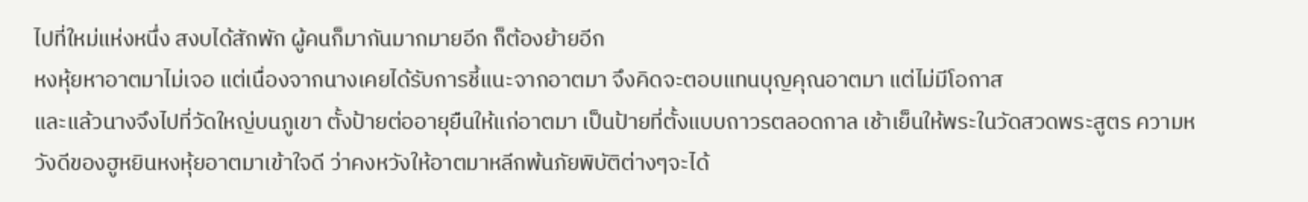ไปที่ใหม่แห่งหนึ่ง สงบได้สักพัก ผู้คนก็มากันมากมายอีก ก็ต้องย้ายอีก
หงหุ้ยหาอาตมาไม่เจอ แต่เนื่องจากนางเคยได้รับการชี้แนะจากอาตมา จึงคิดจะตอบแทนบุญคุณอาตมา แต่ไม่มีโอกาส
และแล้วนางจึงไปที่วัดใหญ่บนภูเขา ตั้งป้ายต่ออายุยืนให้แก่อาตมา เป็นป้ายที่ตั้งแบบถาวรตลอดกาล เช้าเย็นให้พระในวัดสวดพระสูตร ความหวังดีของฮูหยินหงหุ้ยอาตมาเข้าใจดี ว่าคงหวังให้อาตมาหลีกพ้นภัยพิบัติต่างๆจะได้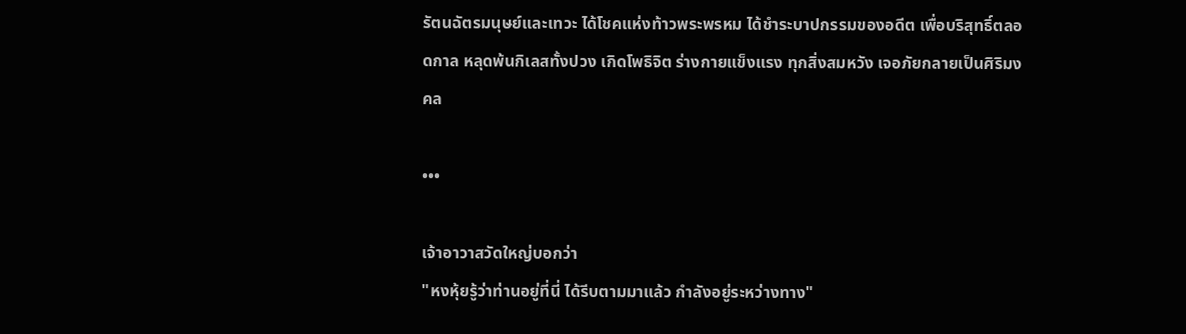รัตนฉัตรมนุษย์และเทวะ ได้โชคแห่งท้าวพระพรหม ได้ชำระบาปกรรมของอดีต เพื่อบริสุทธิ์ตลอดกาล หลุดพ้นกิเลสทั้งปวง เกิดโพธิจิต ร่างกายแข็งแรง ทุกสิ่งสมหวัง เจอภัยกลายเป็นศิริมงคล

•••

เจ้าอาวาสวัดใหญ่บอกว่า
"หงหุ้ยรู้ว่าท่านอยู่ที่นี่ ได้รีบตามมาแล้ว กำลังอยู่ระหว่างทาง"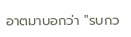อาตมาบอกว่า "รบกว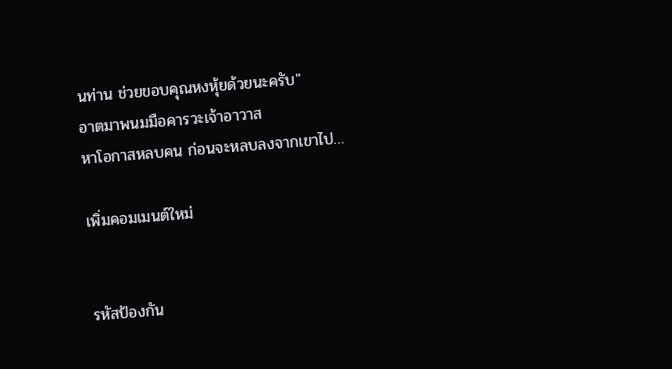นท่าน ช่วยขอบคุณหงหุ้ยด้วยนะครับ"
อาตมาพนมมือคารวะเจ้าอาวาส
หาโอกาสหลบคน ก่อนจะหลบลงจากเขาไป…

เพิ่มคอมเมนต์ใหม่


รหัสป้องกัน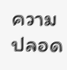ความปลอด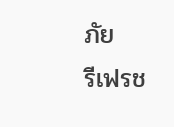ภัย
รีเฟรช